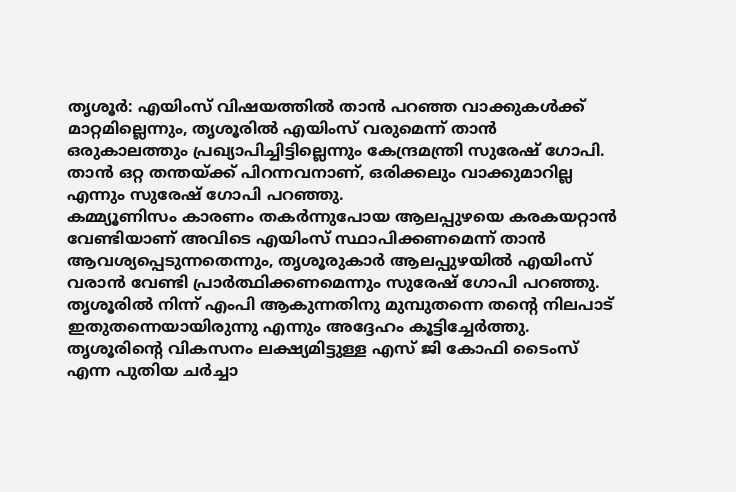തൃശൂർ: എയിംസ് വിഷയത്തിൽ താൻ പറഞ്ഞ വാക്കുകൾക്ക് മാറ്റമില്ലെന്നും, തൃശൂരിൽ എയിംസ് വരുമെന്ന് താൻ ഒരുകാലത്തും പ്രഖ്യാപിച്ചിട്ടില്ലെന്നും കേന്ദ്രമന്ത്രി സുരേഷ് ഗോപി. താൻ ഒറ്റ തന്തയ്ക്ക് പിറന്നവനാണ്, ഒരിക്കലും വാക്കുമാറില്ല എന്നും സുരേഷ് ഗോപി പറഞ്ഞു.
കമ്മ്യൂണിസം കാരണം തകർന്നുപോയ ആലപ്പുഴയെ കരകയറ്റാൻ വേണ്ടിയാണ് അവിടെ എയിംസ് സ്ഥാപിക്കണമെന്ന് താൻ ആവശ്യപ്പെടുന്നതെന്നും, തൃശൂരുകാർ ആലപ്പുഴയിൽ എയിംസ് വരാൻ വേണ്ടി പ്രാർത്ഥിക്കണമെന്നും സുരേഷ് ഗോപി പറഞ്ഞു. തൃശൂരിൽ നിന്ന് എംപി ആകുന്നതിനു മുമ്പുതന്നെ തൻ്റെ നിലപാട് ഇതുതന്നെയായിരുന്നു എന്നും അദ്ദേഹം കൂട്ടിച്ചേർത്തു.
തൃശൂരിൻ്റെ വികസനം ലക്ഷ്യമിട്ടുള്ള എസ് ജി കോഫി ടൈംസ് എന്ന പുതിയ ചർച്ചാ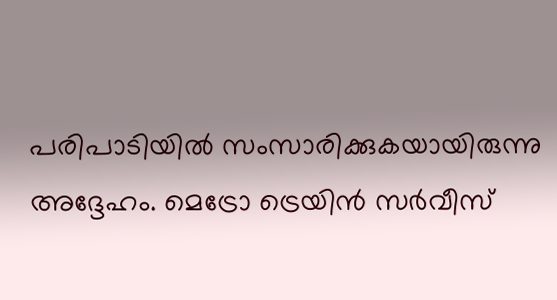പരിപാടിയിൽ സംസാരിക്കുകയായിരുന്നു അദ്ദേഹം. മെട്രോ ട്രെയിൻ സർവീസ്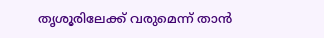തൃശൂരിലേക്ക് വരുമെന്ന് താൻ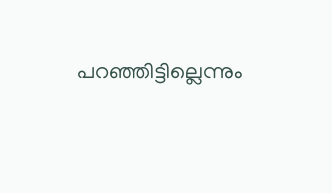പറഞ്ഞിട്ടില്ലെന്നും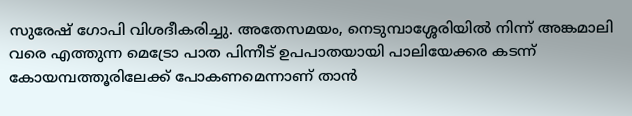സുരേഷ് ഗോപി വിശദീകരിച്ചു. അതേസമയം, നെടുമ്പാശ്ശേരിയിൽ നിന്ന് അങ്കമാലി വരെ എത്തുന്ന മെട്രോ പാത പിന്നീട് ഉപപാതയായി പാലിയേക്കര കടന്ന് കോയമ്പത്തൂരിലേക്ക് പോകണമെന്നാണ് താൻ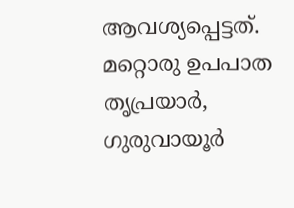ആവശ്യപ്പെട്ടത്. മറ്റൊരു ഉപപാത തൃപ്രയാർ, ഗുരുവായൂർ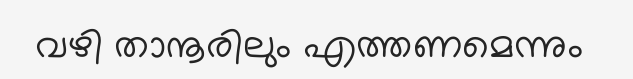വഴി താനൂരിലും എത്തണമെന്നും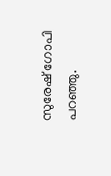സുരേഷ് ഗോപി പറഞ്ഞു.